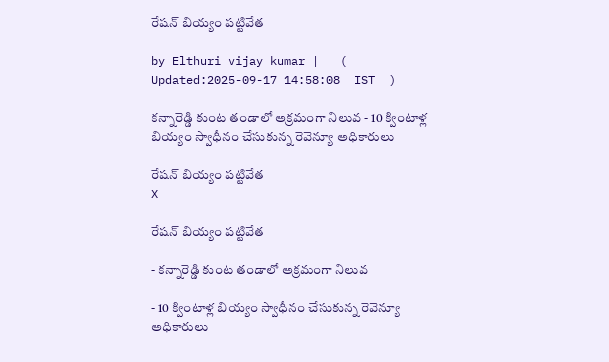రేషన్ బియ్యం పట్టివేత

by Elthuri vijay kumar |   (  Updated:2025-09-17 14:58:08  IST  )

కన్నారెడ్డి కుంట తండాలో అక్రమంగా నిలువ - 10 క్వింటాళ్ల బియ్యం స్వాధీనం చేసుకున్న రెవెన్యూ అధికారులు

రేషన్ బియ్యం పట్టివేత
X

రేషన్ బియ్యం పట్టివేత

- కన్నారెడ్డి కుంట తండాలో అక్రమంగా నిలువ

- 10 క్వింటాళ్ల బియ్యం స్వాధీనం చేసుకున్న రెవెన్యూ అధికారులు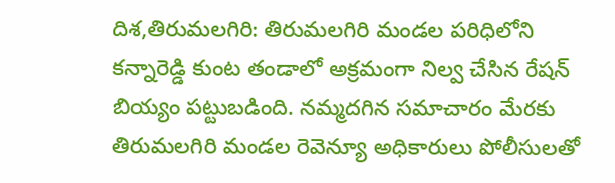దిశ,తిరుమలగిరి: తిరుమలగిరి మండల పరిధిలోని కన్నారెడ్డి కుంట తండాలో అక్రమంగా నిల్వ చేసిన రేషన్ బియ్యం పట్టుబడింది. నమ్మదగిన సమాచారం మేరకు తిరుమలగిరి మండల రెవెన్యూ అధికారులు పోలీసులతో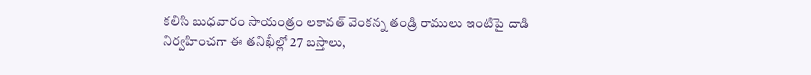కలిసి బుధవారం సాయంత్రం లకావత్ వెంకన్న తండ్రి రాములు ఇంటిపై దాడి నిర్వహించగా ఈ తనిఖీల్లో 27 బస్తాలు,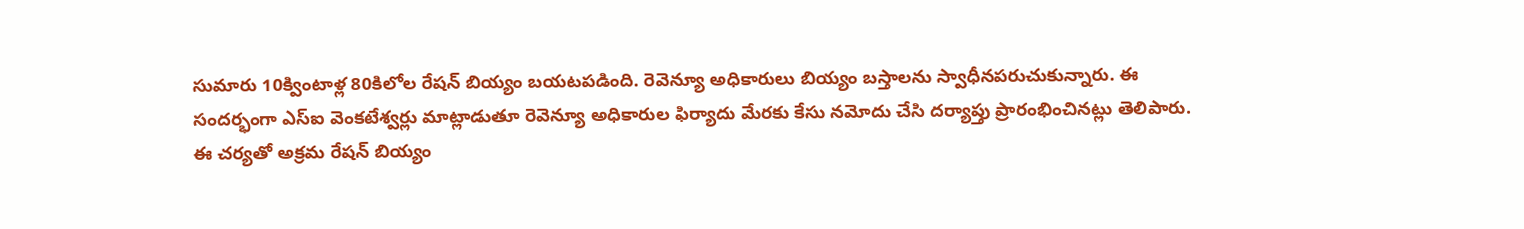సుమారు 10క్వింటాళ్ల 80కిలోల రేషన్ బియ్యం బయటపడింది. రెవెన్యూ అధికారులు బియ్యం బస్తాలను స్వాధీనపరుచుకున్నారు. ఈ సందర్భంగా ఎస్ఐ వెంకటేశ్వర్లు మాట్లాడుతూ రెవెన్యూ అధికారుల ఫిర్యాదు మేరకు కేసు నమోదు చేసి దర్యాప్తు ప్రారంభించినట్లు తెలిపారు. ఈ చర్యతో అక్రమ రేషన్ బియ్యం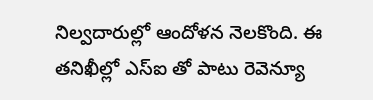నిల్వదారుల్లో ఆందోళన నెలకొంది. ఈ తనిఖీల్లో ఎస్ఐ తో పాటు రెవెన్యూ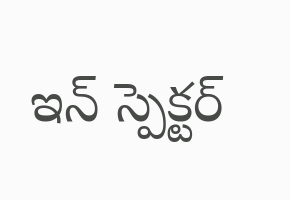ఇన్ స్పెక్టర్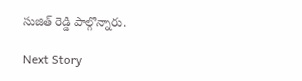సుజిత్ రెడ్డి పాల్గొన్నారు.

Next Story